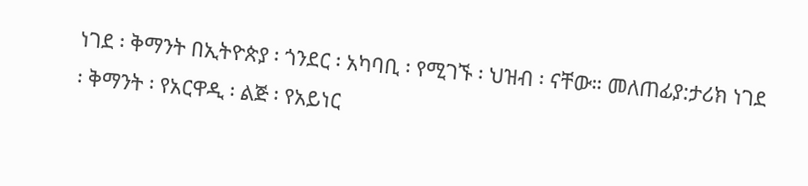ነገደ ፡ ቅማንት በኢትዮጵያ ፡ ጎንደር ፡ አካባቢ ፡ የሚገኙ ፡ ህዝብ ፡ ናቸው። መለጠፊያ:ታሪክ ነገደ ፡ ቅማንት ፡ የአርዋዲ ፡ ልጅ ፡ የአይነር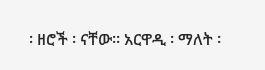፡ ዘሮች ፡ ናቸው። አርዋዲ ፡ ማለት ፡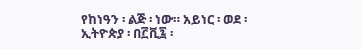የከነዓን ፡ ልጅ ፡ ነው። አይነር ፡ ወደ ፡ ኢትዮጵያ ፡ በ፫ቪ፯ ፡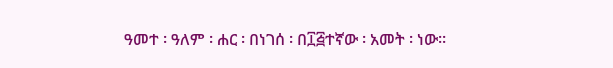ዓመተ ፡ ዓለም ፡ ሐር ፡ በነገሰ ፡ በ፲፭ተኛው ፡ አመት ፡ ነው።